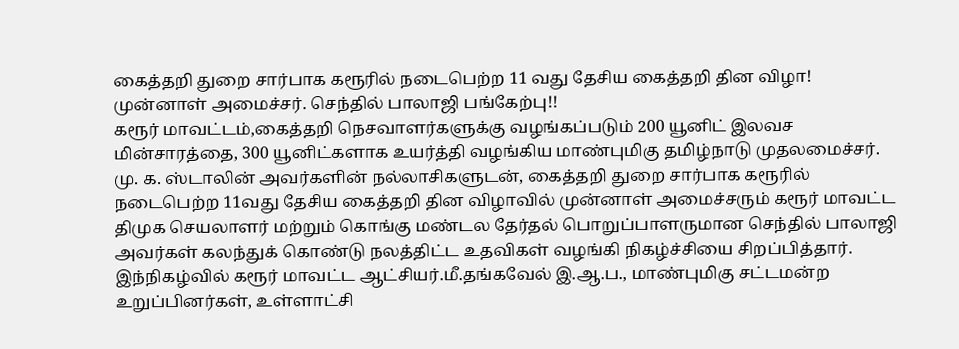கைத்தறி துறை சார்பாக கரூரில் நடைபெற்ற 11 வது தேசிய கைத்தறி தின விழா! முன்னாள் அமைச்சர். செந்தில் பாலாஜி பங்கேற்பு!!
கரூர் மாவட்டம்,கைத்தறி நெசவாளர்களுக்கு வழங்கப்படும் 200 யூனிட் இலவச மின்சாரத்தை, 300 யூனிட்களாக உயர்த்தி வழங்கிய மாண்புமிகு தமிழ்நாடு முதலமைச்சர். மு. க. ஸ்டாலின் அவர்களின் நல்லாசிகளுடன், கைத்தறி துறை சார்பாக கரூரில் நடைபெற்ற 11வது தேசிய கைத்தறி தின விழாவில் முன்னாள் அமைச்சரும் கரூர் மாவட்ட திமுக செயலாளர் மற்றும் கொங்கு மண்டல தேர்தல் பொறுப்பாளருமான செந்தில் பாலாஜி அவர்கள் கலந்துக் கொண்டு நலத்திட்ட உதவிகள் வழங்கி நிகழ்ச்சியை சிறப்பித்தார்.
இந்நிகழ்வில் கரூர் மாவட்ட ஆட்சியர்.மீ.தங்கவேல் இ.ஆ.ப., மாண்புமிகு சட்டமன்ற உறுப்பினர்கள், உள்ளாட்சி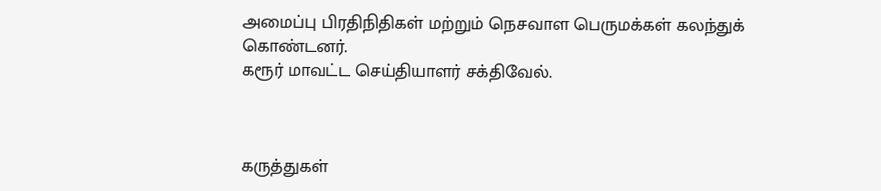அமைப்பு பிரதிநிதிகள் மற்றும் நெசவாள பெருமக்கள் கலந்துக் கொண்டனர்.
கரூர் மாவட்ட செய்தியாளர் சக்திவேல்.



கருத்துகள்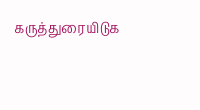கருத்துரையிடுக